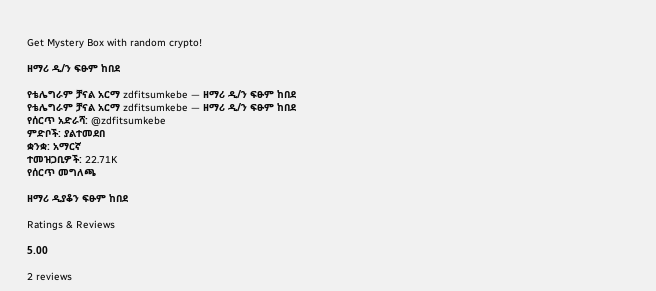Get Mystery Box with random crypto!

ዘማሪ ዲ/ን ፍፁም ከበደ

የቴሌግራም ቻናል አርማ zdfitsumkebe — ዘማሪ ዲ/ን ፍፁም ከበደ
የቴሌግራም ቻናል አርማ zdfitsumkebe — ዘማሪ ዲ/ን ፍፁም ከበደ
የሰርጥ አድራሻ: @zdfitsumkebe
ምድቦች: ያልተመደበ
ቋንቋ: አማርኛ
ተመዝጋቢዎች: 22.71K
የሰርጥ መግለጫ

ዘማሪ ዲያቆን ፍፁም ከበደ

Ratings & Reviews

5.00

2 reviews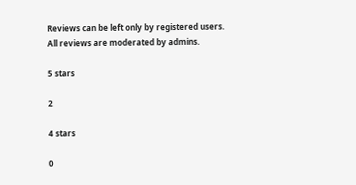Reviews can be left only by registered users. All reviews are moderated by admins.

5 stars

2

4 stars

0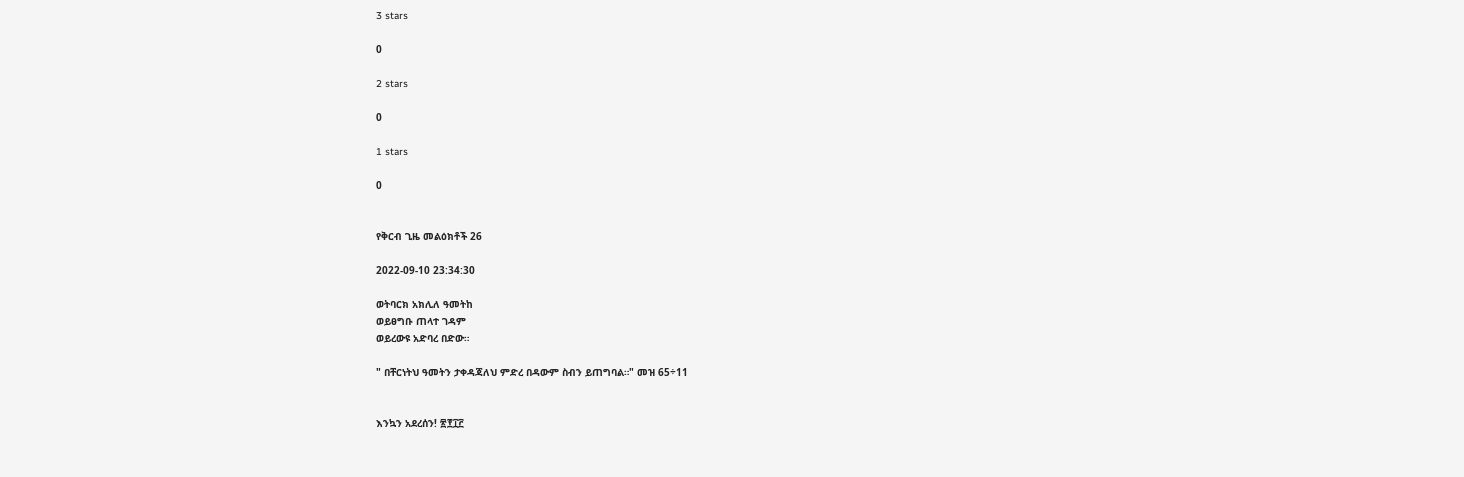3 stars

0

2 stars

0

1 stars

0


የቅርብ ጊዜ መልዕክቶች 26

2022-09-10 23:34:30

ወትባርክ አክሊለ ዓመትከ
ወይፀግቡ ጠላተ ገዳም
ወይረውዩ አድባረ በድው።

" በቸርነትህ ዓመትን ታቀዳጃለህ ምድረ በዳውም ስብን ይጠግባል።" መዝ 65÷11


እንኳን አደረሰን! ፳፻፲፫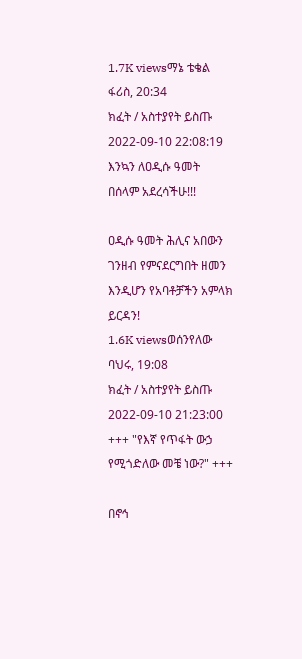1.7K viewsማኔ ቴቄል ፋሪስ, 20:34
ክፈት / አስተያየት ይስጡ
2022-09-10 22:08:19 እንኳን ለዐዲሱ ዓመት በሰላም አደረሳችሁ!!!

ዐዲሱ ዓመት ሕሊና አበውን ገንዘብ የምናደርግበት ዘመን እንዲሆን የአባቶቻችን አምላክ ይርዳን!
1.6K viewsወሰንየለው ባህሩ, 19:08
ክፈት / አስተያየት ይስጡ
2022-09-10 21:23:00 +++ "የእኛ የጥፋት ውኃ የሚጎድለው መቼ ነው?" +++

በኖኅ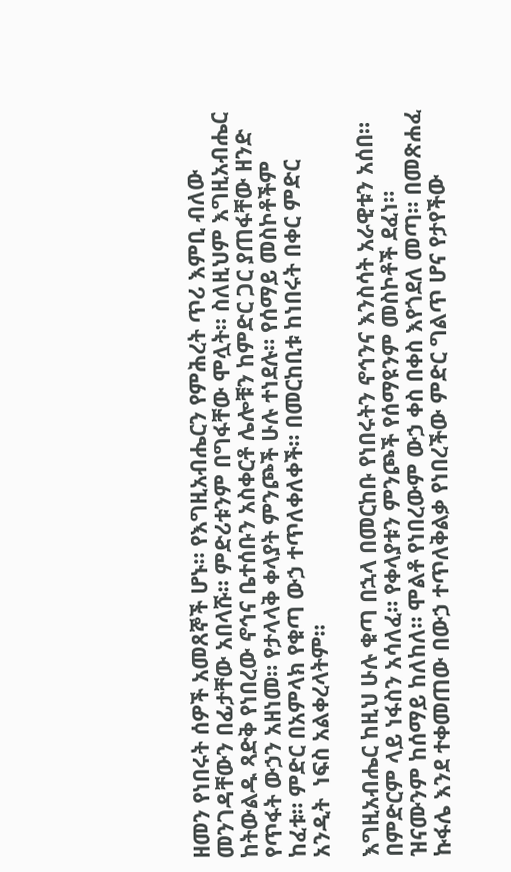ዘመን የነበሩት ሰዎች አመጸኞች ሆኑ። የእግዚአብሔርን የምሕረት ጥሪ እምቢ ብለው መንገዳቸውን በፊታቸው አበላሹ። ምድሪቱንም በግፋቸው ሞሏት። ስለዚህም እግዚአብሔር ከትውልዱ ጻድቅ የነበረው ኖኅና ቤተሰቡን አስቀርቶ ሌሎቹን ከምድር ጋር ያጠፋቸው ዘንድ የጥፋት ውኃን አዘነመ። የታላላቅ ቀላያት ምንጮች ሁሉ ተነደሉ። የሰማይ መስኮቶችም ከፈቱ። ምድር በአምላክ የቁጣ ውኃ ተጥለቀለቀች። በመርከቢቱ ከነበሩት በቀር ምድር አንዲት  ነፍስ አልቀረላትም።

እግዚአብሔር ከዚህ ሁሉ ቁጣ በኋላ በመርከቡ የነበሩትን ኖኅንና እንስሳት አራዊቱን አሰበ። በምድርም ላይ ነፋስን አሳለፈ። የቀላያቱን ምንጮች የሰማዩንም መስኮቶች ደፈነ። ዝናሙንም ከሰማይ ከለከለ። ሞልቶ የነበረውም ውኃ ቀስ በቀስ እየጎደለ መጣ። በመጽሐፈ ኩፋሌ እንደ ተቀመጠው በውኃ ተጥለቅልቃ የነበረችው ምድር ግልጥ ሆና የታየችው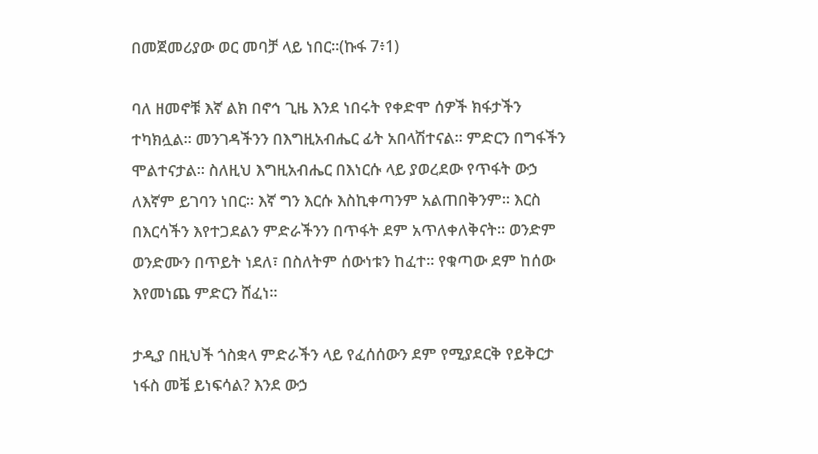በመጀመሪያው ወር መባቻ ላይ ነበር።(ኩፋ 7፥1)

ባለ ዘመኖቹ እኛ ልክ በኖኅ ጊዜ እንደ ነበሩት የቀድሞ ሰዎች ክፋታችን ተካክሏል። መንገዳችንን በእግዚአብሔር ፊት አበላሽተናል። ምድርን በግፋችን ሞልተናታል። ስለዚህ እግዚአብሔር በእነርሱ ላይ ያወረደው የጥፋት ውኃ ለእኛም ይገባን ነበር። እኛ ግን እርሱ እስኪቀጣንም አልጠበቅንም። እርስ በእርሳችን እየተጋደልን ምድራችንን በጥፋት ደም አጥለቀለቅናት። ወንድም ወንድሙን በጥይት ነደለ፣ በስለትም ሰውነቱን ከፈተ። የቁጣው ደም ከሰው እየመነጨ ምድርን ሸፈነ።

ታዲያ በዚህች ጎስቋላ ምድራችን ላይ የፈሰሰውን ደም የሚያደርቅ የይቅርታ ነፋስ መቼ ይነፍሳል? እንደ ውኃ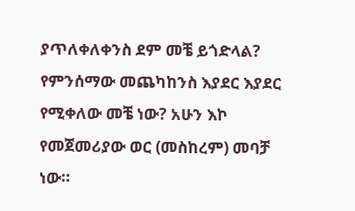ያጥለቀለቀንስ ደም መቼ ይጎድላል? የምንሰማው መጨካከንስ እያደር እያደር የሚቀለው መቼ ነው? አሁን እኮ የመጀመሪያው ወር (መስከረም) መባቻ ነው።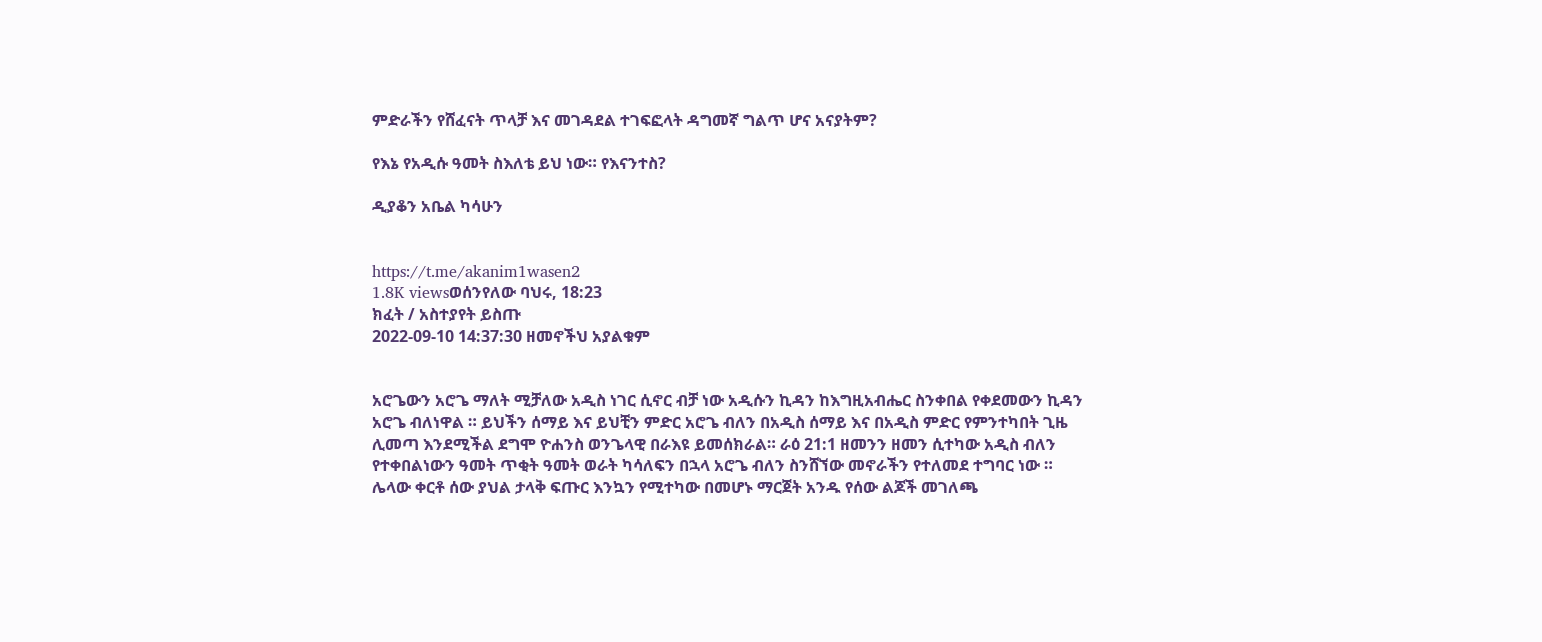ምድራችን የሸፈናት ጥላቻ እና መገዳደል ተገፍፎላት ዳግመኛ ግልጥ ሆና አናያትም?

የእኔ የአዲሱ ዓመት ስእለቴ ይህ ነው። የእናንተስ?

ዲያቆን አቤል ካሳሁን


https://t.me/akanim1wasen2
1.8K viewsወሰንየለው ባህሩ, 18:23
ክፈት / አስተያየት ይስጡ
2022-09-10 14:37:30 ዘመኖችህ አያልቁም


አሮጌውን አሮጌ ማለት ሚቻለው አዲስ ነገር ሲኖር ብቻ ነው አዲሱን ኪዳን ከእግዚአብሔር ስንቀበል የቀደመውን ኪዳን አሮጌ ብለነዋል ። ይህችን ሰማይ እና ይህቺን ምድር አሮጌ ብለን በአዲስ ሰማይ እና በአዲስ ምድር የምንተካበት ጊዜ ሊመጣ እንደሚችል ደግሞ ዮሐንስ ወንጌላዊ በራእዩ ይመሰክራል። ራዕ 21:1 ዘመንን ዘመን ሲተካው አዲስ ብለን የተቀበልነውን ዓመት ጥቂት ዓመት ወራት ካሳለፍን በኋላ አሮጌ ብለን ስንሸኘው መኖራችን የተለመደ ተግባር ነው ። ሌላው ቀርቶ ሰው ያህል ታላቅ ፍጡር እንኳን የሚተካው በመሆኑ ማርጀት አንዱ የሰው ልጆች መገለጫ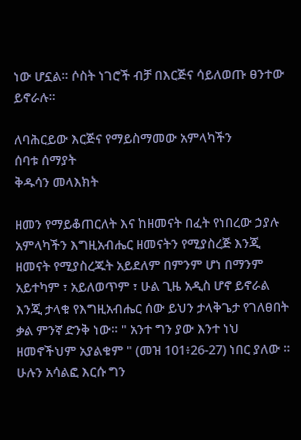ነው ሆኗል። ሶስት ነገሮች ብቻ በእርጅና ሳይለወጡ ፀንተው ይኖራሉ።

ለባሕርይው እርጅና የማይስማመው አምላካችን
ሰባቱ ሰማያት
ቅዱሳን መላእክት

ዘመን የማይቆጠርለት እና ከዘመናት በፈት የነበረው ኃያሉ አምላካችን እግዚአብሔር ዘመናትን የሚያስረጅ እንጂ ዘመናት የሚያስረጁት አይደለም በምንም ሆነ በማንም አይተካም ፣ አይለወጥም ፣ ሁል ጊዜ አዲስ ሆኖ ይኖራል እንጂ ታላቁ የእግዚአብሔር ሰው ይህን ታላቅጌታ የገለፀበት ቃል ምንኛ ድንቅ ነው። " አንተ ግን ያው እንተ ነህ ዘመኖችህም አያልቁም " (መዝ 101፥26-27) ነበር ያለው ። ሁሉን አሳልፎ እርሱ ግን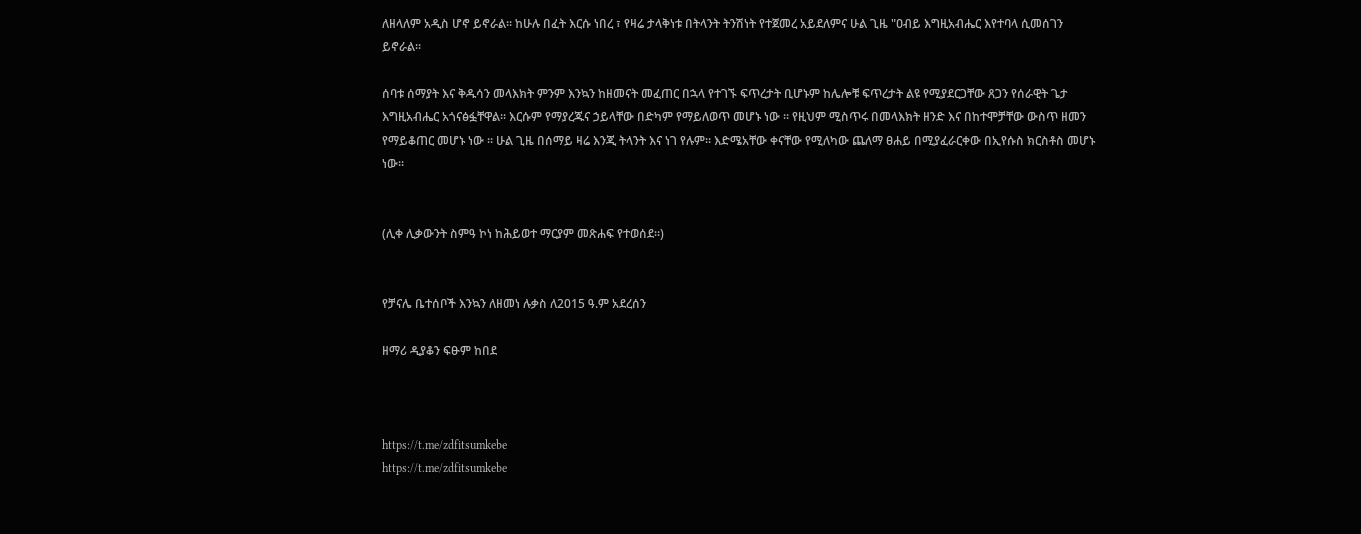ለዘላለም አዲስ ሆኖ ይኖራል። ከሁሉ በፈት እርሱ ነበረ ፣ የዛሬ ታላቅነቱ በትላንት ትንሽነት የተጀመረ አይደለምና ሁል ጊዜ "ዐብይ እግዚአብሔር እየተባላ ሲመሰገን ይኖራል።

ሰባቱ ሰማያት እና ቅዱሳን መላእክት ምንም እንኳን ከዘመናት መፈጠር በኋላ የተገኙ ፍጥረታት ቢሆኑም ከሌሎቹ ፍጥረታት ልዩ የሚያደርጋቸው ጸጋን የሰራዊት ጌታ እግዚአብሔር አጎናፅፏቸዋል። እርሱም የማያረጁና ኃይላቸው በድካም የማይለወጥ መሆኑ ነው ። የዚህም ሚስጥሩ በመላእክት ዘንድ እና በከተሞቻቸው ውስጥ ዘመን የማይቆጠር መሆኑ ነው ። ሁል ጊዜ በሰማይ ዛሬ እንጂ ትላንት እና ነገ የሉም። እድሜአቸው ቀናቸው የሚለካው ጨለማ ፀሐይ በሚያፈራርቀው በኢየሱስ ክርስቶስ መሆኑ ነው።


(ሊቀ ሊቃውንት ስምዓ ኮነ ከሕይወተ ማርያም መጽሐፍ የተወሰደ።)


የቻናሌ ቤተሰቦች እንኳን ለዘመነ ሉቃስ ለ2015 ዓ.ም አደረሰን

ዘማሪ ዲያቆን ፍፁም ከበደ



https://t.me/zdfitsumkebe
https://t.me/zdfitsumkebe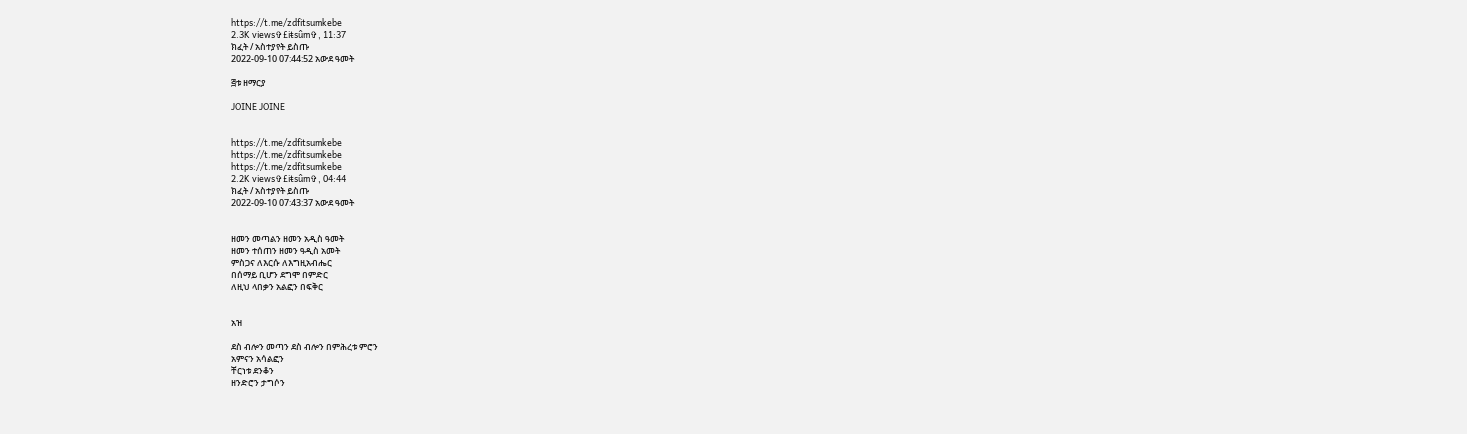https://t.me/zdfitsumkebe
2.3K views✞£iŧsûm✞, 11:37
ክፈት / አስተያየት ይስጡ
2022-09-10 07:44:52 አውደ ዓመት

፭ቱ ዘማርያ

JOINE JOINE


https://t.me/zdfitsumkebe
https://t.me/zdfitsumkebe
https://t.me/zdfitsumkebe
2.2K views✞£iŧsûm✞, 04:44
ክፈት / አስተያየት ይስጡ
2022-09-10 07:43:37 አውደ ዓመት


ዘመን መጣልን ዘመን አዲስ ዓመት
ዘመን ተሰጠን ዘመን ዓዲስ አመት
ምስጋና ለእርሱ ለእግዚአብሔር
በሰማይ ቢሆን ደግሞ በምድር
ለዚህ ላበቃን አልፎን በፍቅር


አዝ

ደስ ብሎን መጣን ደስ ብሎን በምሕረቱ ምሮን
አምናን አሳልፎን
ቸርነቱ ደንቆን
ዘንድሮን ታግሶን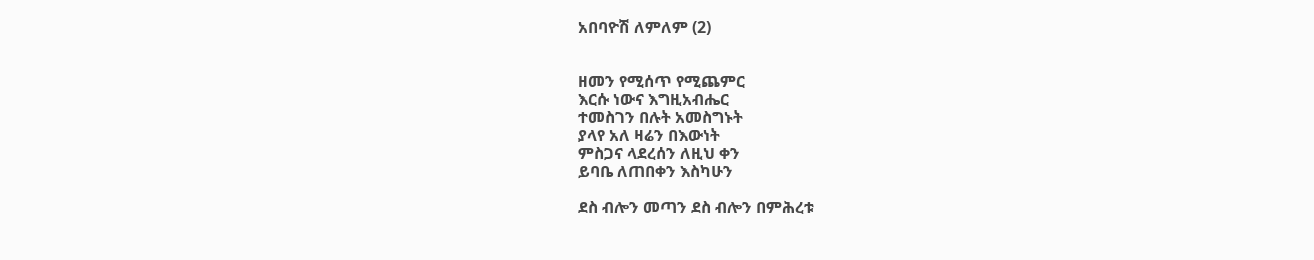አበባዮሽ ለምለም (2)


ዘመን የሚሰጥ የሚጨምር
እርሱ ነውና እግዚአብሔር
ተመስገን በሉት አመስግኑት
ያላየ አለ ዛሬን በእውነት
ምስጋና ላደረሰን ለዚህ ቀን
ይባቤ ለጠበቀን እስካሁን

ደስ ብሎን መጣን ደስ ብሎን በምሕረቱ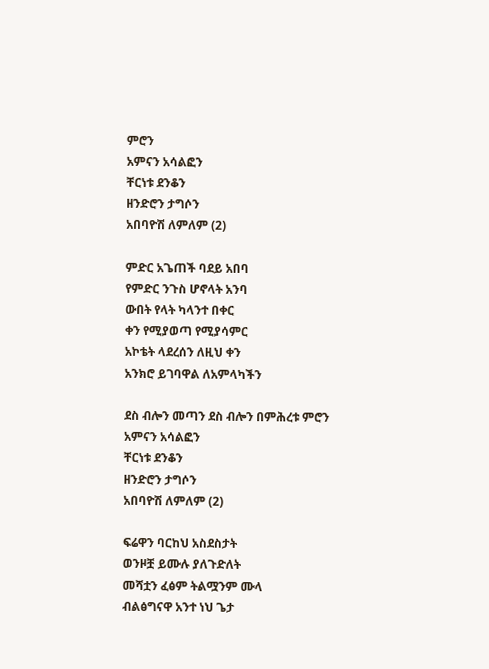ምሮን
አምናን አሳልፎን
ቸርነቱ ደንቆን
ዘንድሮን ታግሶን
አበባዮሽ ለምለም (2)

ምድር አጌጠች ባደይ አበባ
የምድር ንጉስ ሆኖላት አንባ
ውበት የላት ካላንተ በቀር
ቀን የሚያወጣ የሚያሳምር
አኮቴት ላደረሰን ለዚህ ቀን
አንክሮ ይገባዋል ለአምላካችን

ደስ ብሎን መጣን ደስ ብሎን በምሕረቱ ምሮን
አምናን አሳልፎን
ቸርነቱ ደንቆን
ዘንድሮን ታግሶን
አበባዮሽ ለምለም (2)

ፍሬዋን ባርከህ አስደስታት
ወንዞቿ ይሙሉ ያለጉድለት
መሻቷን ፈፅም ትልሟንም ሙላ
ብልፅግናዋ አንተ ነህ ጌታ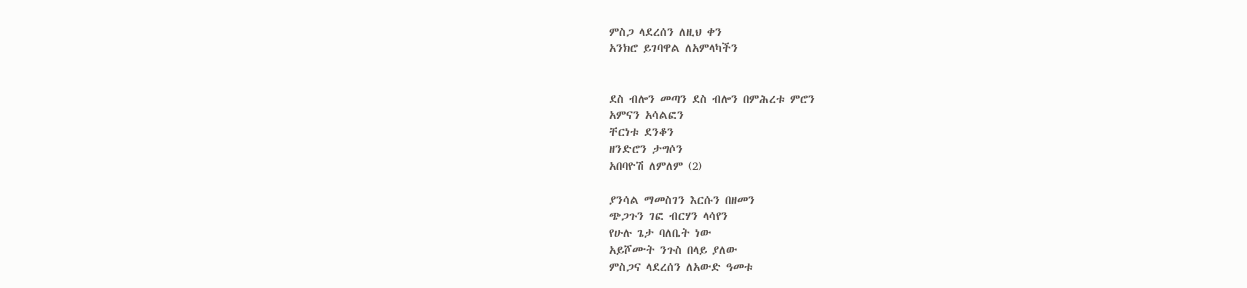ምስጋ ላደረሰን ለዚህ ቀን
አንክሮ ይገባዋል ለአምላካችን


ደስ ብሎን መጣን ደስ ብሎን በምሕረቱ ምሮን
አምናን አሳልፎን
ቸርነቱ ደንቆን
ዘንድሮን ታግሶን
አበባዮሽ ለምለም (2)

ያንሳል ማመስገን እርሱን በዘመን
ጭጋጉን ገፎ ብርሃን ላሳየን
የሁሉ ጌታ ባለቤት ነው
አይሾሙት ንጉስ በላይ ያለው
ምስጋና ላደረሰን ለአውድ ዓመቱ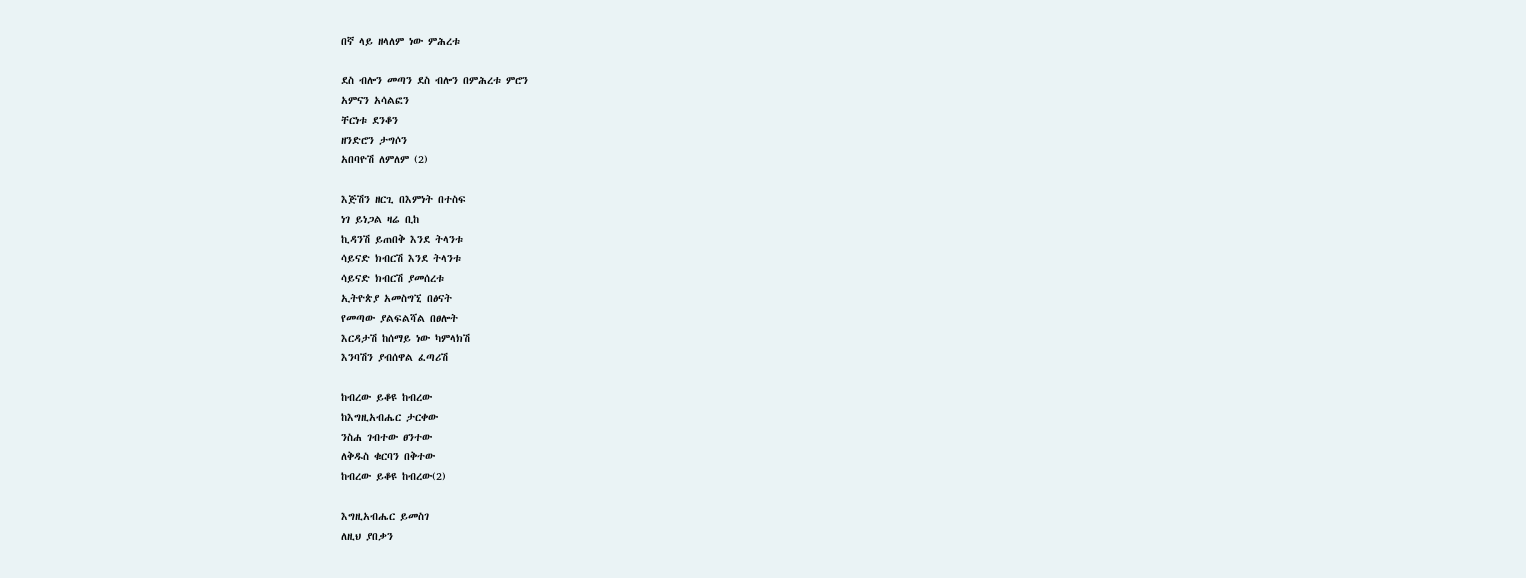በኛ ላይ ዘላለም ነው ምሕረቱ

ደስ ብሎን መጣን ደስ ብሎን በምሕረቱ ምሮን
አምናን አሳልፎን
ቸርነቱ ደንቆን
ዘንድሮን ታግሶን
አበባዮሽ ለምለም (2)

እጅሽን ዘርጊ በእምነት በተስፍ
ነገ ይነጋል ዛሬ ቢከ
ኪዳንሽ ይጠበቅ እንደ ትላንቱ
ሳይናድ ክብርሽ እንደ ትላንቱ
ሳይናድ ክብርሽ ያመሰረቱ
ኢትዮጵያ አመስግኚ በፅናት
የመጣው ያልፍልሻል በፀሎት
እርዳታሽ ከሰማይ ነው ካምላክሽ
እንባሽን ያብሰዋል ፈጣሪሽ

ከብረው ይቆዩ ከብረው
ከእግዚአብሔር ታርቀው
ንስሐ ገብተው ፀንተው
ለቅዱስ ቁርባን በቅተው
ከብረው ይቆዩ ከብረው(2)

እግዚአብሔር ይመስገ
ለዚህ ያበቃን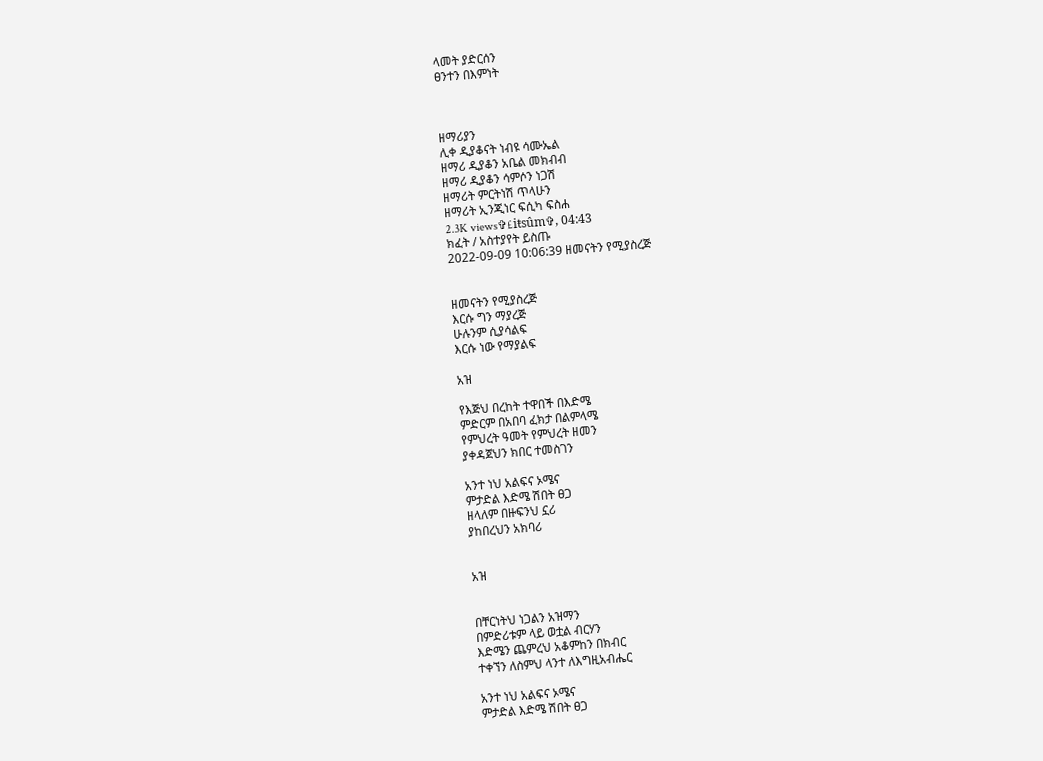ላመት ያድርሰን
ፀንተን በእምነት



ዘማሪያን
ሊቀ ዲያቆናት ነብዩ ሳሙኤል
ዘማሪ ዲያቆን አቤል መክብብ
ዘማሪ ዲያቆን ሳምሶን ነጋሽ
ዘማሪት ምርትነሽ ጥላሁን
ዘማሪት ኢንጂነር ፍሲካ ፍስሐ
2.3K views✞£iŧsûm✞, 04:43
ክፈት / አስተያየት ይስጡ
2022-09-09 10:06:39 ዘመናትን የሚያስረጅ


ዘመናትን የሚያስረጅ
እርሱ ግን ማያረጅ
ሁሉንም ሲያሳልፍ
እርሱ ነው የማያልፍ

አዝ

የእጅህ በረከት ተዋበች በእድሜ
ምድርም በአበባ ፈክታ በልምላሜ
የምህረት ዓመት የምህረት ዘመን
ያቀዳጀህን ክበር ተመስገን

አንተ ነህ አልፍና ኦሜና
ምታድል እድሜ ሽበት ፀጋ
ዘላለም በዙፍንህ ኗሪ
ያከበረህን አክባሪ


አዝ


በቸርነትህ ነጋልን አዝማን
በምድሪቱም ላይ ወቷል ብርሃን
እድሜን ጨምረህ አቆምከን በክብር
ተቀኘን ለስምህ ላንተ ለእግዚአብሔር

አንተ ነህ አልፍና ኦሜና
ምታድል እድሜ ሽበት ፀጋ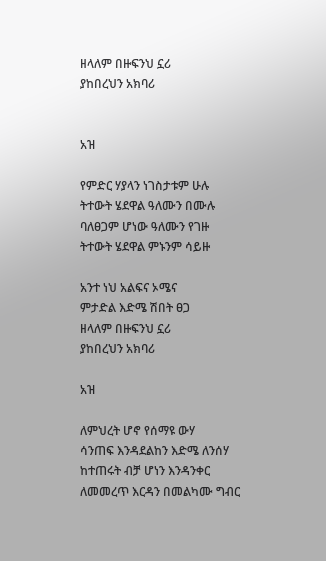ዘላለም በዙፍንህ ኗሪ
ያከበረህን አክባሪ


አዝ

የምድር ሃያላን ነገስታቱም ሁሉ
ትተውት ሄደዋል ዓለሙን በሙሉ
ባለፀጋም ሆነው ዓለሙን የገዙ
ትተውት ሄደዋል ምኑንም ሳይዙ

አንተ ነህ አልፍና ኦሜና
ምታድል እድሜ ሽበት ፀጋ
ዘላለም በዙፍንህ ኗሪ
ያከበረህን አክባሪ

አዝ

ለምህረት ሆኖ የሰማዩ ውሃ
ሳንጠፍ እንዳደልከን እድሜ ለንሰሃ
ከተጠሩት ብቻ ሆነን እንዳንቀር
ለመመረጥ እርዳን በመልካሙ ግብር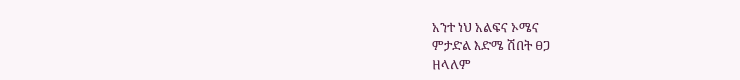አንተ ነህ አልፍና ኦሜና
ምታድል እድሜ ሽበት ፀጋ
ዘላለም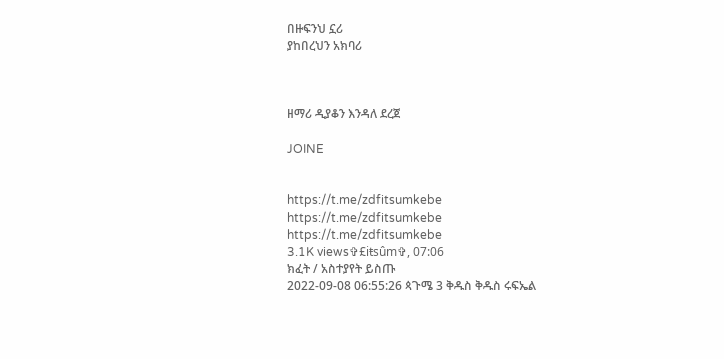በዙፍንህ ኗሪ
ያከበረህን አክባሪ



ዘማሪ ዲያቆን እንዳለ ደረጀ

JOINE


https://t.me/zdfitsumkebe
https://t.me/zdfitsumkebe
https://t.me/zdfitsumkebe
3.1K views✞£iŧsûm✞, 07:06
ክፈት / አስተያየት ይስጡ
2022-09-08 06:55:26 ጳጉሜ 3 ቅዱስ ቅዱስ ሩፍኤል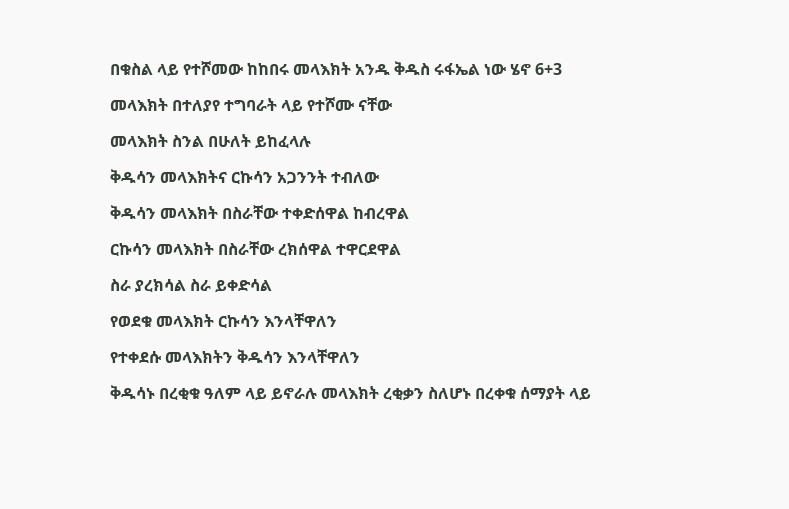በቁስል ላይ የተሾመው ከከበሩ መላእክት አንዱ ቅዱስ ሩፋኤል ነው ሄኖ 6+3

መላእክት በተለያየ ተግባራት ላይ የተሾሙ ናቸው

መላእክት ስንል በሁለት ይከፈላሉ

ቅዱሳን መላእክትና ርኩሳን አጋንንት ተብለው

ቅዱሳን መላእክት በስራቸው ተቀድሰዋል ከብረዋል

ርኩሳን መላእክት በስራቸው ረክሰዋል ተዋርደዋል

ስራ ያረክሳል ስራ ይቀድሳል

የወደቁ መላእክት ርኩሳን እንላቸዋለን

የተቀደሱ መላእክትን ቅዱሳን እንላቸዋለን

ቅዱሳኑ በረቂቁ ዓለም ላይ ይኖራሉ መላእክት ረቂቃን ስለሆኑ በረቀቁ ሰማያት ላይ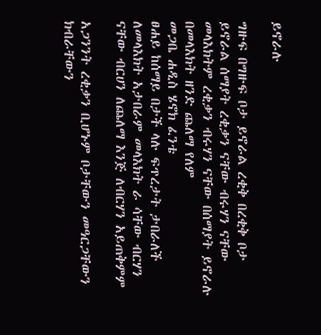ይኖራሉ

ግዙፍ በግዙፍ ቦታ ይኖራል ረቂቅ በረቂቅ ቦታ ይኖራል ሰማያት ረቂቃን ናቸው ብሩሃን ናቸው መላእክትም ረቂቃን ብሩሃን ናቸው በሰማያት ይኖራሉ በመላእክት ዘንድ ጨለማ የለም
መጋቤ ሐዲስ ሄኖክ ፈንቴ
ፀሐይ ከሰማይ በታች ላሉ ፍጥረታት ታበራለች ለመላእክት አታበራም መላእክት ራ ሳቸው ብርሃን ናቸው ብርሀን ለጨለማ እንጅ ለብርሃን አይጠቅምም

አጋንንት ረቂቃን ቢሆኑም ቦታቸውን መዓርጋቸውን ክብራቸውን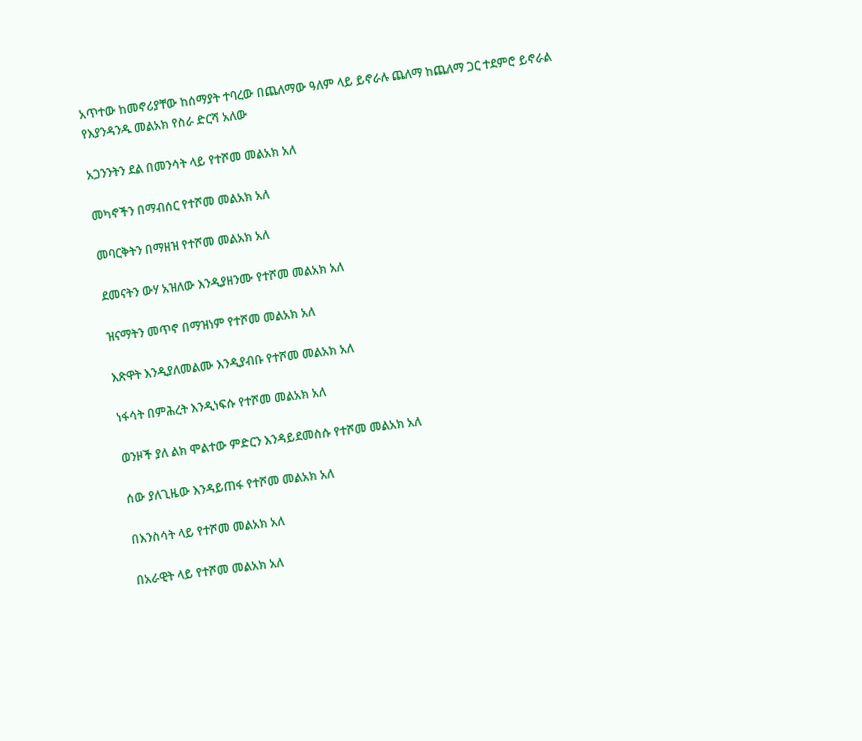አጥተው ከመኖሪያቸው ከሰማያት ተባረው በጨለማው ዓለም ላይ ይኖራሉ ጨለማ ከጨለማ ጋር ተደምሮ ይኖራል
የእያንዳንዱ መልአክ የስራ ድርሻ አለው

አጋንንትን ደል በመንሳት ላይ የተሾመ መልአክ አለ

መካኖችን በማብሰር የተሾመ መልአክ አለ

መባርቅትን በማዘዝ የተሾመ መልአክ አለ

ደመናትን ውሃ አዝለው እንዲያዘንሙ የተሾመ መልአክ አለ

ዝናማትን መጥኖ በማዝነም የተሾመ መልአክ አለ

እጽዋት እንዲያለመልሙ እንዲያብቡ የተሾመ መልአክ አለ

ነፋሳት በምሕረት እንዲነፍሱ የተሾመ መልአክ አለ

ወንዞች ያለ ልክ ሞልተው ምድርን እንዳይደመስሱ የተሾመ መልአክ አለ

ሰው ያለጊዜው እንዳይጠፋ የተሾመ መልአክ አለ

በእንስሳት ላይ የተሾመ መልአክ አለ

በአራዊት ላይ የተሾመ መልአክ አለ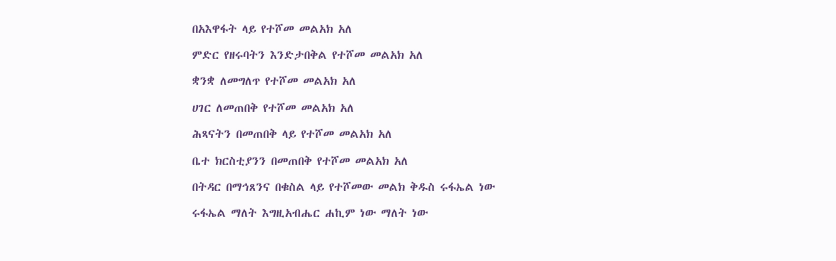በአእዋፋት ላይ የተሾመ መልአክ አለ

ምድር የዘሩባትን እንድታበቅል የተሾመ መልአክ አለ

ቋንቋ ለመግለጥ የተሾመ መልአክ አለ

ሀገር ለመጠበቅ የተሾመ መልአክ አለ

ሕጻናትን በመጠበቅ ላይ የተሾመ መልአክ አለ

ቤተ ክርስቲያንን በመጠበቅ የተሾመ መልአክ አለ

በትዳር በማኅጸንና በቁስል ላይ የተሾመው መልክ ቅዱስ ሩፋኤል ነው

ሩፋኤል ማለት እግዚአብሔር ሐኪም ነው ማለት ነው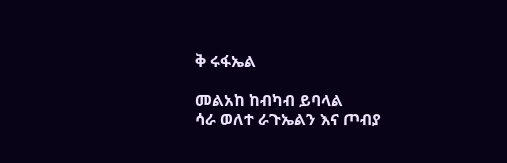ቅ ሩፋኤል

መልአከ ከብካብ ይባላል
ሳራ ወለተ ራጉኤልን እና ጦብያ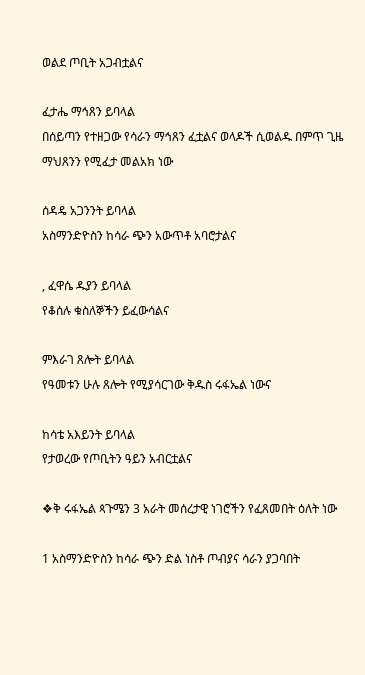ወልደ ጦቢት አጋብቷልና

ፈታሔ ማኅጸን ይባላል
በሰይጣን የተዘጋው የሳራን ማኅጸን ፈቷልና ወላዶች ሲወልዱ በምጥ ጊዜ ማህጸንን የሚፈታ መልአክ ነው

ሰዳዴ አጋንንት ይባላል
አስማንድዮስን ከሳራ ጭን አውጥቶ አባሮታልና

, ፈዋሴ ዱያን ይባላል
የቆሰሉ ቁስለኞችን ይፈውሳልና

ምእራገ ጸሎት ይባላል
የዓመቱን ሁሉ ጸሎት የሚያሳርገው ቅዱስ ሩፋኤል ነውና

ከሳቴ አእይንት ይባላል
የታወረው የጦቢትን ዓይን አብርቷልና

❖ቅ ሩፋኤል ጳጉሜን 3 አራት መሰረታዊ ነገሮችን የፈጸመበት ዕለት ነው

1 አስማንድዮስን ከሳራ ጭን ድል ነስቶ ጦብያና ሳራን ያጋባበት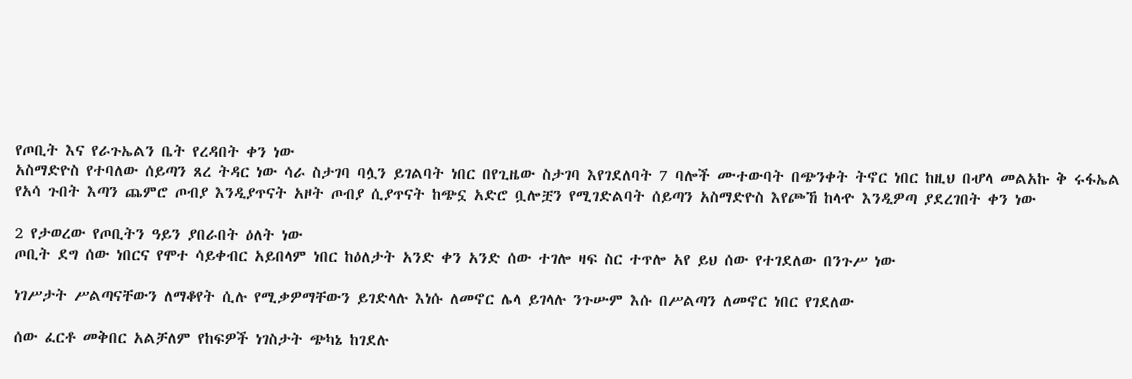የጦቢት እና የራጉኤልን ቤት የረዳበት ቀን ነው
አስማድዮስ የተባለው ሰይጣን ጸረ ትዳር ነው ሳራ ስታገባ ባሏን ይገልባት ነበር በየጊዜው ስታገባ እየገደለባት 7 ባሎች ሙተውባት በጭንቀት ትኖር ነበር ከዚህ በሇላ መልአኩ ቅ ሩፋኤል የአሳ ጉበት እጣን ጨምሮ ጦብያ እንዲያጥናት አዞት ጦብያ ሲያጥናት ከጭኗ አድሮ ቧሎቿን የሚገድልባት ሰይጣን አስማድዮስ እየጮኸ ከላዯ እንዲዎጣ ያደረገበት ቀን ነው

2 የታወረው የጦቢትን ዓይን ያበራበት ዕለት ነው
ጦቢት ደግ ሰው ነበርና የሞተ ሳይቀብር አይበላም ነበር ከዕለታት አንድ ቀን አንድ ሰው ተገሎ ዛፍ ስር ተጥሎ አየ ይህ ሰው የተገደለው በንጉሥ ነው

ነገሥታት ሥልጣናቸውን ለማቆየት ሲሉ የሚቃዎማቸውን ይገድላሉ እነሱ ለመኖር ሌላ ይገላሉ ንጉሡም እሱ በሥልጣን ለመኖር ነበር የገደለው

ሰው ፈርቶ መቅበር አልቻለም የከፍዎች ነገስታት ጭካኔ ከገደሉ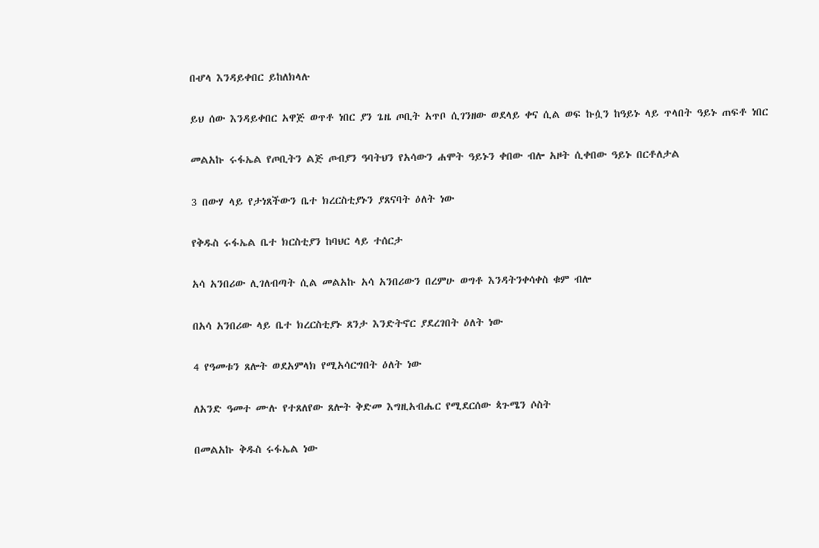በሇላ እንዳይቀበር ይከለክላሉ

ይህ ሰው እንዳይቀበር አዋጅ ወጥቶ ነበር ያን ጌዜ ጦቢት አጥቦ ሲገንዘው ወደላይ ቀና ሲል ወፍ ኩሷን ከዓይኑ ላይ ጥላበት ዓይኑ ጠፍቶ ነበር

መልአኩ ሩፋኤል የጦቢትን ልጅ ጦብያን ዓባትህን የአሳውን ሐሞት ዓይኑን ቀበው ብሎ አዞት ሲቀበው ዓይኑ በርቶለታል

3 በውሃ ላይ የታነጸችውን ቤተ ክረርስቲያኑን ያጸናባት ዕለት ነው

የቅዱስ ሩፋኤል ቤተ ክርስቲያን ከባህር ላይ ተሰርታ

አሳ አንበሪው ሊገለብጣት ሲል መልአኩ አሳ አንበሪውን በረምሁ ወግቶ እንዳትንቀሳቀስ ቁም ብሎ

በአሳ አንበሪው ላይ ቤተ ክረርስቲያኑ ጸንታ እንድትኖር ያደረገበት ዕለት ነው

4 የዓመቱን ጸሎት ወደአምላክ የሚአሳርግበት ዕለት ነው

ለአንድ ዓመተ ሙሉ የተጸለየው ጸሎት ቅድመ እግዚአብሔር የሚደርሰው ጳጉሜን ሶስት

በመልአኩ ቅዱስ ሩፋኤል ነው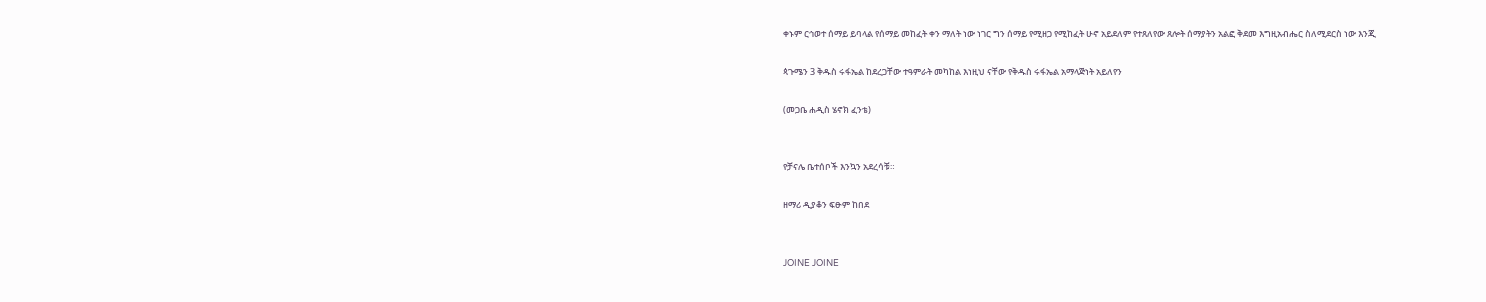ቀኑም ርኅወተ ሰማይ ይባላል የሰማይ መከፈት ቀን ማለት ነው ነገር ግን ሰማይ የሚዘጋ የሚከፈት ሁኖ አይደለም የተጸለየው ጸሎት ሰማያትን አልፎ ቅደመ እግዚአብሔር ስለሚደርስ ነው እንጂ

ጳጉሜን 3 ቅዱስ ሩፋኤል ከደረጋቸው ተዓምራት መካከል እነዚህ ናቸው የቅዱስ ሩፋኤል አማላጅነት አይለየን

(መጋቤ ሐዲስ ሄኖክ ፈንቴ)


የቻናሌ ቤተሰቦች እንኳን አደረሳቹ።

ዘማሪ ዲያቆን ፍፁም ከበደ


JOINE JOINE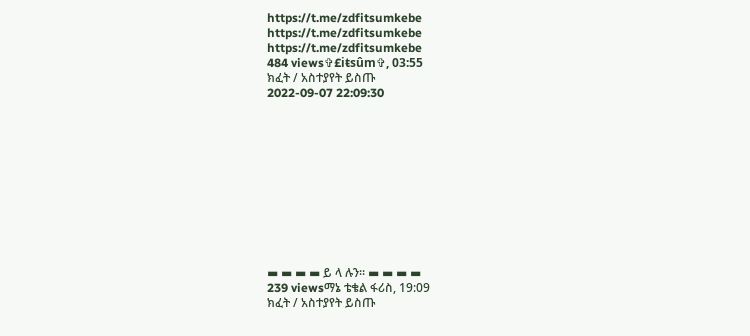https://t.me/zdfitsumkebe
https://t.me/zdfitsumkebe
https://t.me/zdfitsumkebe
484 views✞£iŧsûm✞, 03:55
ክፈት / አስተያየት ይስጡ
2022-09-07 22:09:30











▬ ▬ ▬ ▬ ይ ላ ሉን። ▬ ▬ ▬ ▬
239 viewsማኔ ቴቄል ፋሪስ, 19:09
ክፈት / አስተያየት ይስጡ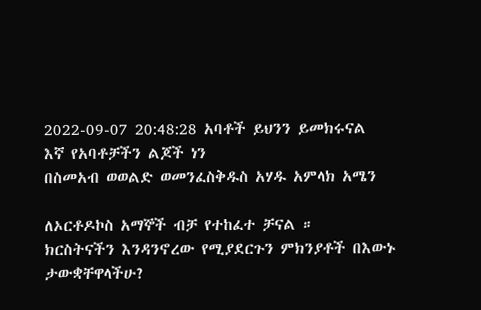2022-09-07 20:48:28 አባቶች ይህንን ይመክሩናል
እኛ የአባቶቻችን ልጆች ነን
በስመአብ ወወልድ ወመንፈስቅዱስ አሃዱ አምላክ አሜን

ለኦርቶዶኮስ አማኞች ብቻ የተከፈተ ቻናል ።
ክርስትናችን እንዳንኖረው የሚያደርጉን ምክንያቶች በእውኑ ታውቋቸዋላችሁ?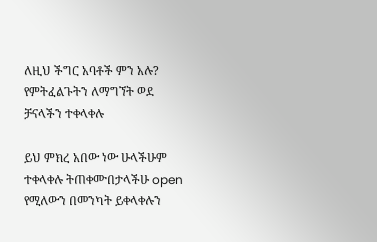ለዚህ ችግር አባቶች ምን አሉ? የምትፈልጉትን ለማግኘት ወደ ቻናላችን ተቀላቀሉ

ይህ ምክረ አበው ነው ሁላችሁም ተቀላቀሉ ትጠቀሙበታላችሁ open የሚለውን በመንካት ይቀላቀሉን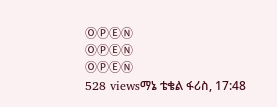ⓄⓅⒺⓃ
ⓄⓅⒺⓃ
ⓄⓅⒺⓃ
528 viewsማኔ ቴቄል ፋሪስ, 17:48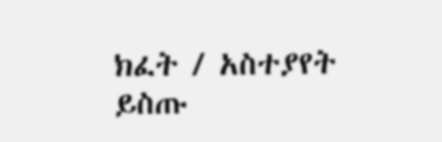ክፈት / አስተያየት ይስጡ